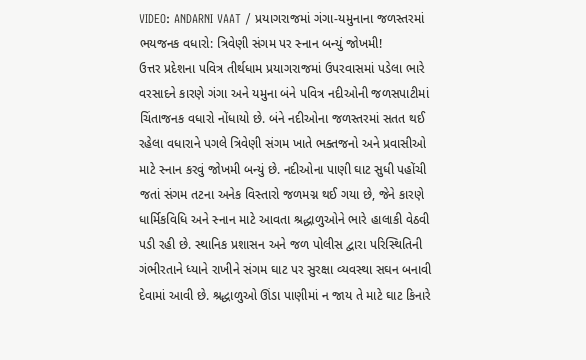VIDEO: ANDARNI VAAT / પ્રયાગરાજમાં ગંગા-યમુનાના જળસ્તરમાં ભયજનક વધારો: ત્રિવેણી સંગમ પર સ્નાન બન્યું જોખમી!
ઉત્તર પ્રદેશના પવિત્ર તીર્થધામ પ્રયાગરાજમાં ઉપરવાસમાં પડેલા ભારે વરસાદને કારણે ગંગા અને યમુના બંને પવિત્ર નદીઓની જળસપાટીમાં ચિંતાજનક વધારો નોંધાયો છે. બંને નદીઓના જળસ્તરમાં સતત થઈ રહેલા વધારાને પગલે ત્રિવેણી સંગમ ખાતે ભક્તજનો અને પ્રવાસીઓ માટે સ્નાન કરવું જોખમી બન્યું છે. નદીઓના પાણી ઘાટ સુધી પહોંચી જતાં સંગમ તટના અનેક વિસ્તારો જળમગ્ન થઈ ગયા છે, જેને કારણે ધાર્મિકવિધિ અને સ્નાન માટે આવતા શ્રદ્ધાળુઓને ભારે હાલાકી વેઠવી પડી રહી છે. સ્થાનિક પ્રશાસન અને જળ પોલીસ દ્વારા પરિસ્થિતિની ગંભીરતાને ધ્યાને રાખીને સંગમ ઘાટ પર સુરક્ષા વ્યવસ્થા સઘન બનાવી દેવામાં આવી છે. શ્રદ્ધાળુઓ ઊંડા પાણીમાં ન જાય તે માટે ઘાટ કિનારે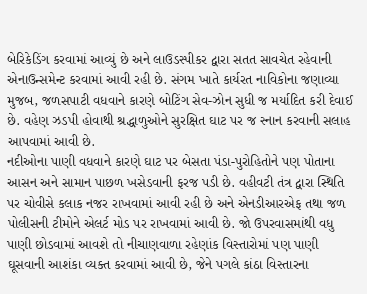બેરિકેડિંગ કરવામાં આવ્યું છે અને લાઉડસ્પીકર દ્વારા સતત સાવચેત રહેવાની એનાઉન્સમેન્ટ કરવામાં આવી રહી છે. સંગમ ખાતે કાર્યરત નાવિકોના જણાવ્યા મુજબ, જળસપાટી વધવાને કારણે બોટિંગ સેવ-ઝોન સુધી જ મર્યાદિત કરી દેવાઈ છે. વહેણ ઝડપી હોવાથી શ્રદ્ધાળુઓને સુરક્ષિત ઘાટ પર જ સ્નાન કરવાની સલાહ આપવામાં આવી છે.
નદીઓના પાણી વધવાને કારણે ઘાટ પર બેસતા પંડા-પુરોહિતોને પણ પોતાના આસન અને સામાન પાછળ ખસેડવાની ફરજ પડી છે. વહીવટી તંત્ર દ્વારા સ્થિતિ પર ચોવીસે કલાક નજર રાખવામાં આવી રહી છે અને એનડીઆરએફ તથા જળ પોલીસની ટીમોને એલર્ટ મોડ પર રાખવામાં આવી છે. જો ઉપરવાસમાંથી વધુ પાણી છોડવામાં આવશે તો નીચાણવાળા રહેણાંક વિસ્તારોમાં પણ પાણી ઘૂસવાની આશંકા વ્યક્ત કરવામાં આવી છે, જેને પગલે કાંઠા વિસ્તારના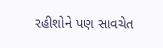રહીશોને પણ સાવચેત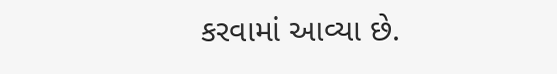કરવામાં આવ્યા છે.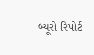બ્યૂરો રિપોર્ટ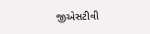જીએસટીવી